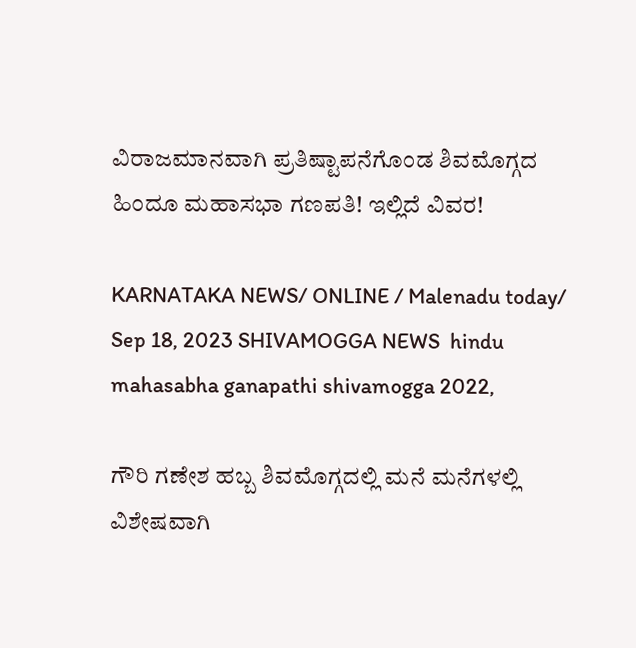ವಿರಾಜಮಾನವಾಗಿ ಪ್ರತಿಷ್ಟಾಪನೆಗೊಂಡ ಶಿವಮೊಗ್ಗದ ಹಿಂದೂ ಮಹಾಸಭಾ ಗಣಪತಿ! ಇಲ್ಲಿದೆ ವಿವರ!

KARNATAKA NEWS/ ONLINE / Malenadu today/ Sep 18, 2023 SHIVAMOGGA NEWS  hindu mahasabha ganapathi shivamogga 2022,

ಗೌರಿ ಗಣೇಶ ಹಬ್ಬ ಶಿವಮೊಗ್ಗದಲ್ಲಿ ಮನೆ ಮನೆಗಳಲ್ಲಿ ವಿಶೇಷವಾಗಿ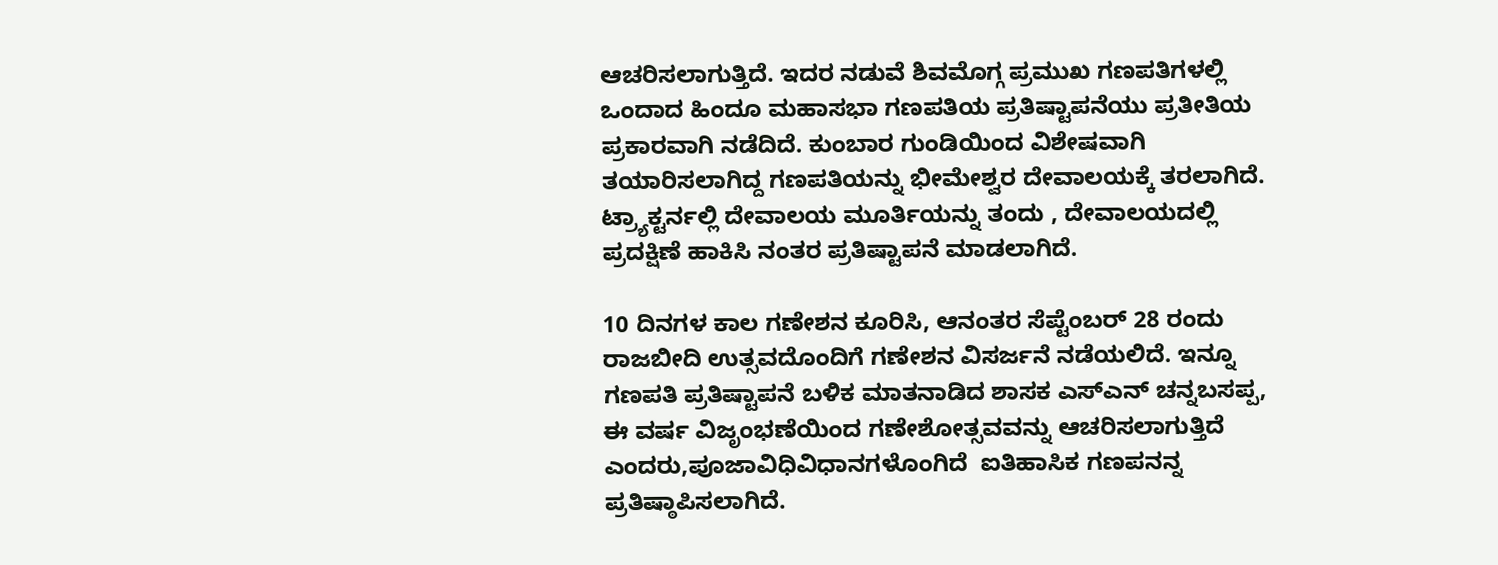ಆಚರಿಸಲಾಗುತ್ತಿದೆ. ಇದರ ನಡುವೆ ಶಿವಮೊಗ್ಗ ಪ್ರಮುಖ ಗಣಪತಿಗಳಲ್ಲಿ ಒಂದಾದ ಹಿಂದೂ ಮಹಾಸಭಾ ಗಣಪತಿಯ ಪ್ರತಿಷ್ಟಾಪನೆಯು ಪ್ರತೀತಿಯ ಪ್ರಕಾರವಾಗಿ ನಡೆದಿದೆ. ಕುಂಬಾರ ಗುಂಡಿಯಿಂದ ವಿಶೇಷವಾಗಿ ತಯಾರಿಸಲಾಗಿದ್ದ ಗಣಪತಿಯನ್ನು ಭೀಮೇಶ್ವರ ದೇವಾಲಯಕ್ಕೆ ತರಲಾಗಿದೆ. ಟ್ರ್ಯಾಕ್ಟರ್ನಲ್ಲಿ ದೇವಾಲಯ ಮೂರ್ತಿಯನ್ನು ತಂದು , ದೇವಾಲಯದಲ್ಲಿ ಪ್ರದಕ್ಷಿಣೆ ಹಾಕಿಸಿ ನಂತರ ಪ್ರತಿಷ್ಟಾಪನೆ ಮಾಡಲಾಗಿದೆ.

10 ದಿನಗಳ ಕಾಲ ಗಣೇಶನ ಕೂರಿಸಿ, ಆನಂತರ ಸೆಪ್ಟೆಂಬರ್ 28 ರಂದು ರಾಜಬೀದಿ ಉತ್ಸವದೊಂದಿಗೆ ಗಣೇಶನ ವಿಸರ್ಜನೆ ನಡೆಯಲಿದೆ. ಇನ್ನೂ ಗಣಪತಿ ಪ್ರತಿಷ್ಟಾಪನೆ ಬಳಿಕ ಮಾತನಾಡಿದ ಶಾಸಕ ಎಸ್ಎನ್ ಚನ್ನಬಸಪ್ಪ,   ಈ ವರ್ಷ ವಿಜೃಂಭಣೆಯಿಂದ ಗಣೇಶೋತ್ಸವವನ್ನು ಆಚರಿಸಲಾಗುತ್ತಿದೆ ಎಂದರು,ಪೂಜಾವಿಧಿವಿಧಾನಗಳೊಂಗಿದೆ  ಐತಿಹಾಸಿಕ ಗಣಪನನ್ನ‌ ಪ್ರತಿಷ್ಠಾಪಿಸಲಾಗಿದೆ.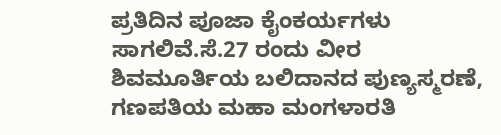ಪ್ರತಿದಿನ ಪೂಜಾ ಕೈಂಕರ್ಯಗಳು ಸಾಗಲಿವೆ.ಸೆ.27 ರಂದು ವೀರ ಶಿವಮೂರ್ತಿಯ ಬಲಿದಾನದ ಪುಣ್ಯಸ್ಮರಣೆ, ಗಣಪತಿಯ ಮಹಾ ಮಂಗಳಾರತಿ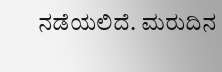ನಡೆಯಲಿದೆ. ಮರುದಿನ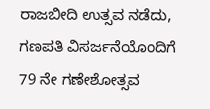ರಾಜಬೀದಿ ಉತ್ಸವ ನಡೆದು, ಗಣಪತಿ ವಿಸರ್ಜನೆಯೊಂದಿಗೆ  79 ನೇ ಗಣೇಶೋತ್ಸವ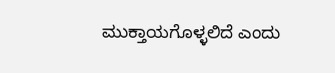ಮುಕ್ತಾಯಗೊಳ್ಳಲಿದೆ ಎಂದು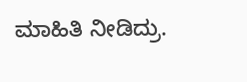ಮಾಹಿತಿ ನೀಡಿದ್ರು.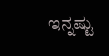ಇನ್ನಷ್ಟು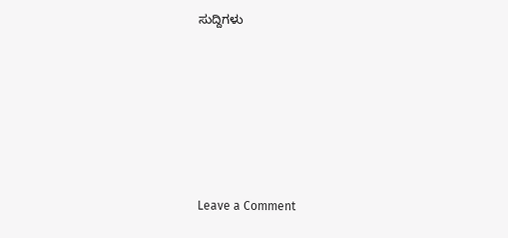ಸುದ್ದಿಗಳು






Leave a Comment